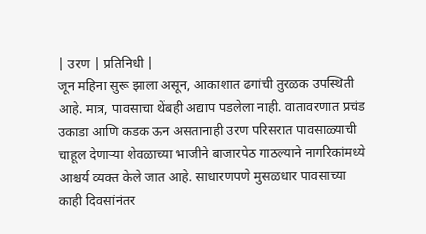| उरण | प्रतिनिधी |
जून महिना सुरू झाला असून, आकाशात ढगांची तुरळक उपस्थिती आहे. मात्र, पावसाचा थेंबही अद्याप पडलेला नाही. वातावरणात प्रचंड उकाडा आणि कडक ऊन असतानाही उरण परिसरात पावसाळ्याची चाहूल देणाऱ्या शेवळाच्या भाजीने बाजारपेठ गाठल्याने नागरिकांमध्ये आश्चर्य व्यक्त केले जात आहे. साधारणपणे मुसळधार पावसाच्या काही दिवसांनंतर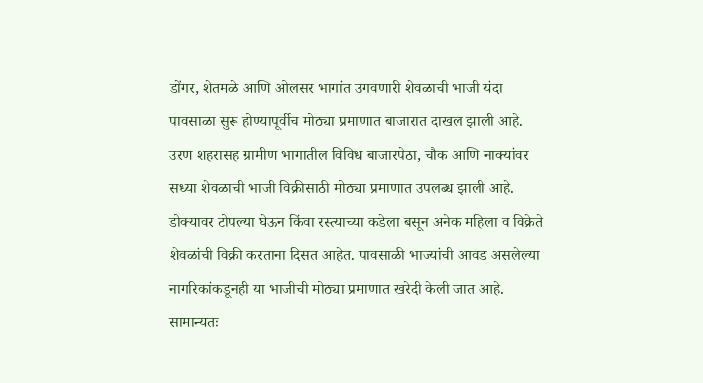डोंगर, शेतमळे आणि ओलसर भागांत उगवणारी शेवळाची भाजी यंदा पावसाळा सुरू होण्यापूर्वीच मोठ्या प्रमाणात बाजारात दाखल झाली आहे.
उरण शहरासह ग्रामीण भागातील विविध बाजारपेठा, चौक आणि नाक्यांवर सध्या शेवळाची भाजी विक्रीसाठी मोठ्या प्रमाणात उपलब्ध झाली आहे. डोक्यावर टोपल्या घेऊन किंवा रस्त्याच्या कडेला बसून अनेक महिला व विक्रेते शेवळांची विक्री करताना दिसत आहेत. पावसाळी भाज्यांची आवड असलेल्या नागरिकांकडूनही या भाजीची मोठ्या प्रमाणात खरेदी केली जात आहे. सामान्यतः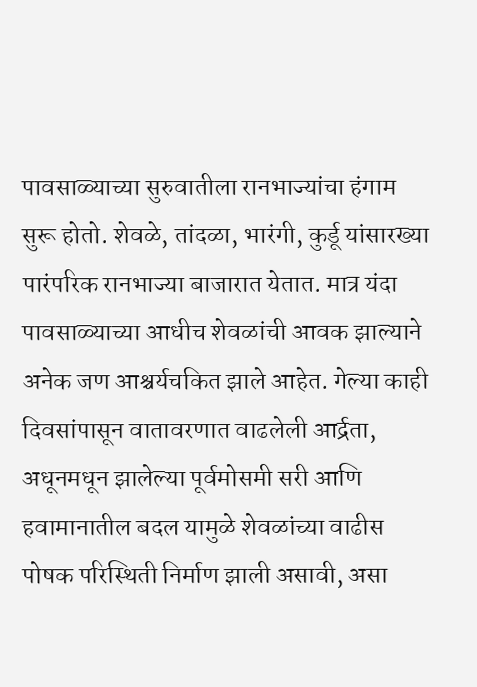पावसाळ्याच्या सुरुवातीला रानभाज्यांचा हंगाम सुरू होतो. शेवळे, तांदळा, भारंगी, कुर्डू यांसारख्या पारंपरिक रानभाज्या बाजारात येतात. मात्र यंदा पावसाळ्याच्या आधीच शेवळांची आवक झाल्याने अनेक जण आश्चर्यचकित झाले आहेत. गेल्या काही दिवसांपासून वातावरणात वाढलेली आर्द्रता, अधूनमधून झालेल्या पूर्वमोसमी सरी आणि हवामानातील बदल यामुळे शेवळांच्या वाढीस पोषक परिस्थिती निर्माण झाली असावी, असा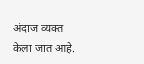अंदाज व्यक्त केला जात आहे.